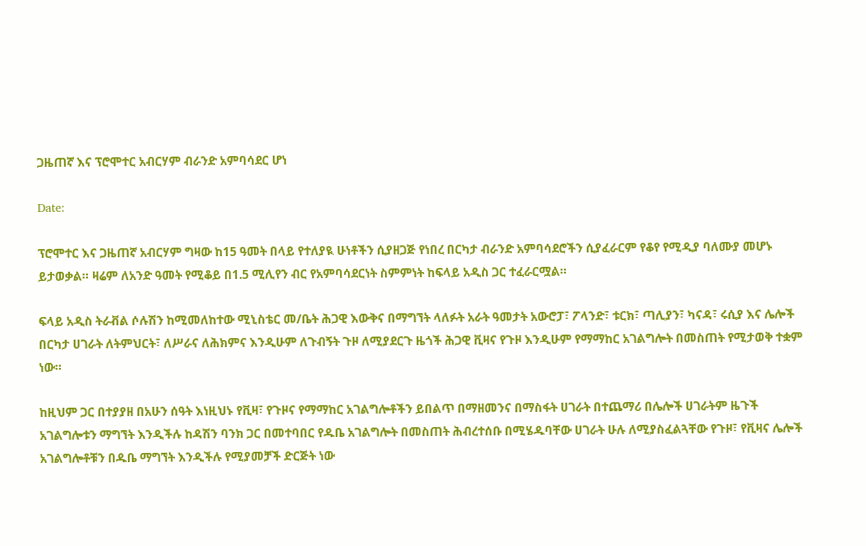ጋዜጠኛ እና ፕሮሞተር አብርሃም ብራንድ አምባሳደር ሆነ

Date:

ፕሮሞተር እና ጋዜጠኛ አብርሃም ግዛው ከ15 ዓመት በላይ የተለያዪ ሁነቶችን ሲያዘጋጅ የነበረ በርካታ ብራንድ አምባሳደሮችን ሲያፈራርም የቆየ የሚዲያ ባለሙያ መሆኑ ይታወቃል። ዛሬም ለአንድ ዓመት የሚቆይ በ1.5 ሚሊየን ብር የአምባሳደርነት ስምምነት ከፍላይ አዲስ ጋር ተፈራርሟል።

ፍላይ አዲስ ትራቭል ሶሉሽን ከሚመለከተው ሚኒስቴር መ/ቤት ሕጋዊ እውቅና በማግኘት ላለፉት አራት ዓመታት አውሮፓ፣ ፖላንድ፣ ቱርክ፣ ጣሊያን፣ ካናዳ፣ ሩሲያ እና ሌሎች በርካታ ሀገራት ለትምህርት፣ ለሥራና ለሕክምና እንዲሁም ለጉብኝት ጉዞ ለሚያደርጉ ዜጎች ሕጋዊ ቪዛና የጉዞ እንዲሁም የማማከር አገልግሎት በመስጠት የሚታወቅ ተቋም ነው።

ከዚህም ጋር በተያያዘ በአሁን ሰዓት እነዚህኑ የቪዛ፣ የጉዞና የማማከር አገልግሎቶችን ይበልጥ በማዘመንና በማስፋት ሀገራት በተጨማሪ በሌሎች ሀገራትም ዜጉች አገልግሎቱን ማግኘት እንዲችሉ ከዳሽን ባንክ ጋር በመተባበር የዱቤ አገልግሎት በመስጠት ሕብረተሰቡ በሚሄዱባቸው ሀገራት ሁሉ ለሚያስፈልጓቸው የጉዞ፣ የቪዛና ሌሎች አገልግሎቶቹን በዱቤ ማግኘት እንዲችሉ የሚያመቻች ድርጅት ነው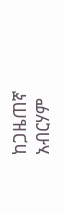ከጋዜጠኛ አብርሃም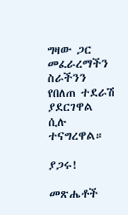ግዛው ጋር መፈራረማችን ስራችንን የበለጠ ተደራሽ ያደርገዋል ሲሉ ተናግረዋል።

ያጋሩ!

መጽሔቶች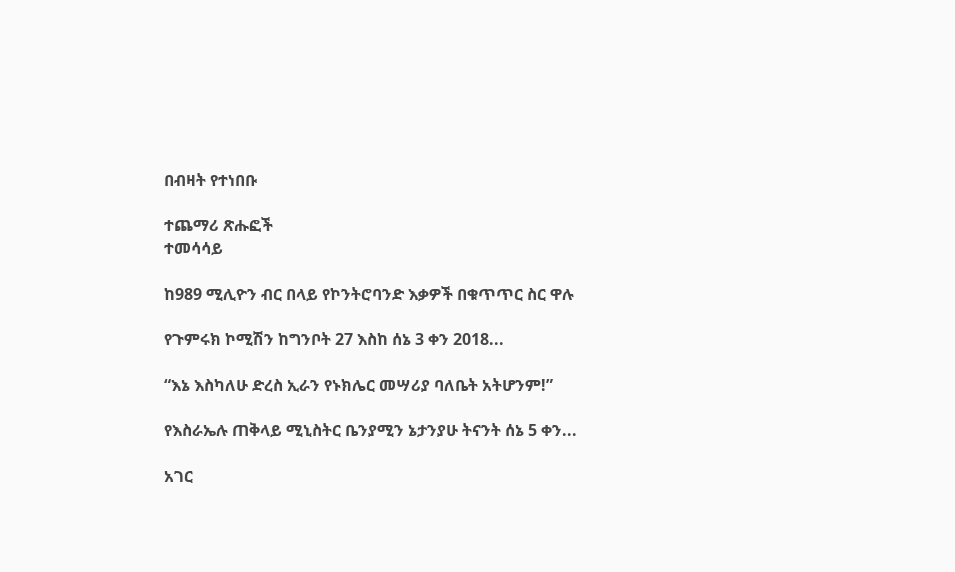በብዛት የተነበቡ

ተጨማሪ ጽሑፎች
ተመሳሳይ

ከ989 ሚሊዮን ብር በላይ የኮንትሮባንድ እቃዎች በቁጥጥር ስር ዋሉ

የጉምሩክ ኮሚሽን ከግንቦት 27 እስከ ሰኔ 3 ቀን 2018...

“እኔ እስካለሁ ድረስ ኢራን የኑክሌር መሣሪያ ባለቤት አትሆንም!”

የእስራኤሉ ጠቅላይ ሚኒስትር ቤንያሚን ኔታንያሁ ትናንት ሰኔ 5 ቀን...

አገር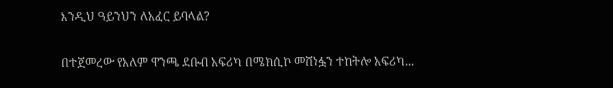እንዲህ ዓይንህን ለአፈር ይባላል?

በተጀመረው የአለም ዋንጫ ደቡብ አፍሪካ በሜክሲኮ መሸነፏን ተከትሎ አፍሪካ...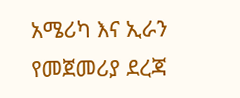አሜሪካ እና ኢራን የመጀመሪያ ደረጃ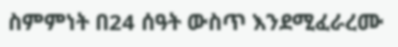ስምምነት በ24 ሰዓት ውስጥ እንደሚፈራረሙ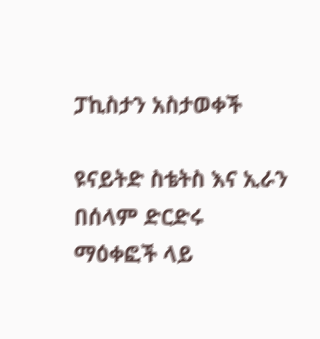ፓኪስታን አስታወቀች

ዩናይትድ ስቴትስ እና ኢራን በሰላም ድርድሩ ማዕቀፎች ላይ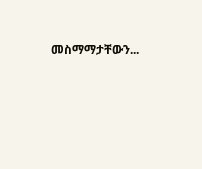መስማማታቸውን...